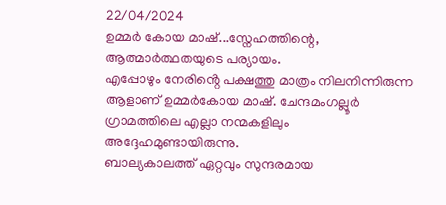22/04/2024
ഉമ്മർ കോയ മാഷ്...സ്നേഹത്തിന്റെ, ആത്മാർത്ഥതയുടെ പര്യായം.
എപ്പോഴും നേരിൻ്റെ പക്ഷത്തു മാത്രം നിലനിന്നിരുന്ന ആളാണ് ഉമ്മർകോയ മാഷ്. ചേന്ദമംഗല്ലൂർ ഗ്രാമത്തിലെ എല്ലാ നന്മകളിലും അദ്ദേഹമുണ്ടായിരുന്നു.
ബാല്യകാലത്ത് ഏറ്റവും സുന്ദരമായ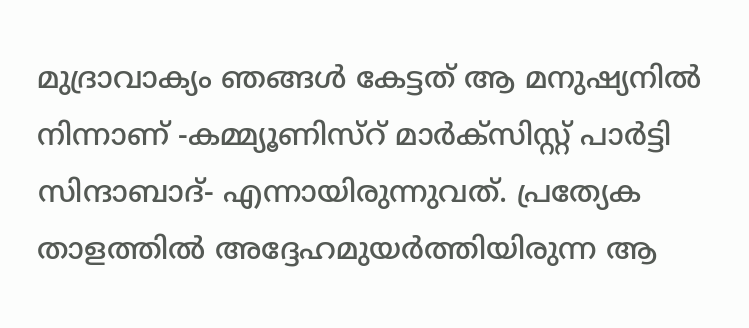മുദ്രാവാക്യം ഞങ്ങൾ കേട്ടത് ആ മനുഷ്യനിൽ നിന്നാണ് -കമ്മ്യൂണിസ്റ് മാർക്സിസ്റ്റ് പാർട്ടി സിന്ദാബാദ്- എന്നായിരുന്നുവത്. പ്രത്യേക താളത്തിൽ അദ്ദേഹമുയർത്തിയിരുന്ന ആ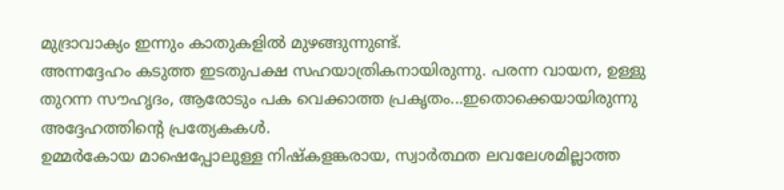മുദ്രാവാക്യം ഇന്നും കാതുകളിൽ മുഴങ്ങുന്നുണ്ട്.
അന്നദ്ദേഹം കടുത്ത ഇടതുപക്ഷ സഹയാത്രികനായിരുന്നു. പരന്ന വായന, ഉള്ളു തുറന്ന സൗഹൃദം, ആരോടും പക വെക്കാത്ത പ്രകൃതം...ഇതൊക്കെയായിരുന്നു അദ്ദേഹത്തിന്റെ പ്രത്യേകകൾ.
ഉമ്മർകോയ മാഷെപ്പോലുള്ള നിഷ്കളങ്കരായ, സ്വാർത്ഥത ലവലേശമില്ലാത്ത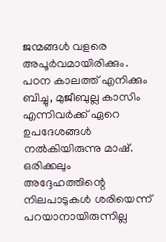ജന്മങ്ങൾ വളരെ അപൂർവമായിരിക്കും.
പഠന കാലത്ത് എനിക്കും ബിച്ചു, മുജീബുല്ല കാസിം എന്നിവർക്ക് ഏറെ ഉപദേശങ്ങൾ നൽകിയിരുന്നു മാഷ്. ഒരിക്കലും അദ്ദേഹത്തിന്റെ നിലപാടുകൾ ശരിയെന്ന് പറയാനായിരുന്നില്ല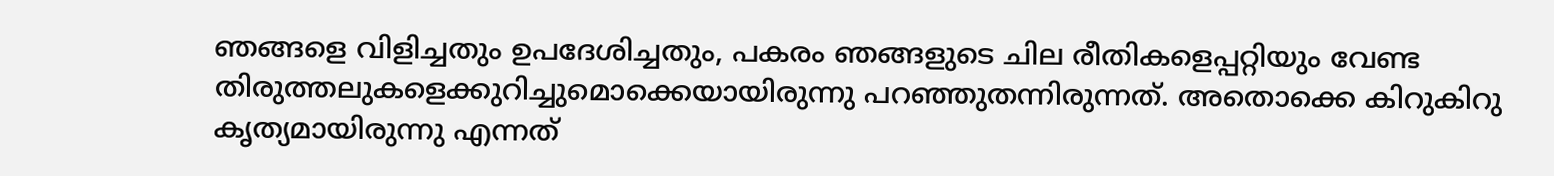ഞങ്ങളെ വിളിച്ചതും ഉപദേശിച്ചതും, പകരം ഞങ്ങളുടെ ചില രീതികളെപ്പറ്റിയും വേണ്ട തിരുത്തലുകളെക്കുറിച്ചുമൊക്കെയായിരുന്നു പറഞ്ഞുതന്നിരുന്നത്. അതൊക്കെ കിറുകിറു കൃത്യമായിരുന്നു എന്നത്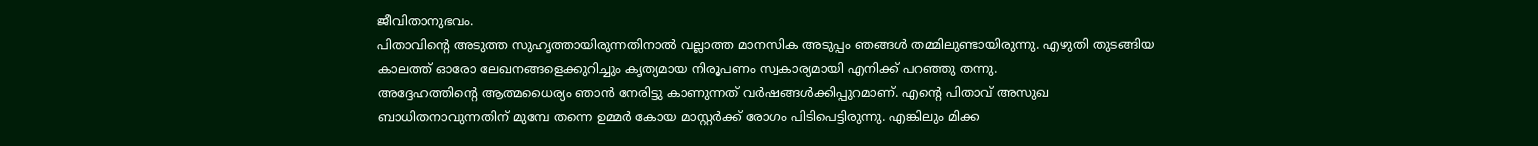ജീവിതാനുഭവം.
പിതാവിന്റെ അടുത്ത സുഹൃത്തായിരുന്നതിനാൽ വല്ലാത്ത മാനസിക അടുപ്പം ഞങ്ങൾ തമ്മിലുണ്ടായിരുന്നു. എഴുതി തുടങ്ങിയ കാലത്ത് ഓരോ ലേഖനങ്ങളെക്കുറിച്ചും കൃത്യമായ നിരൂപണം സ്വകാര്യമായി എനിക്ക് പറഞ്ഞു തന്നു.
അദ്ദേഹത്തിന്റെ ആത്മധൈര്യം ഞാൻ നേരിട്ടു കാണുന്നത് വർഷങ്ങൾക്കിപ്പുറമാണ്. എന്റെ പിതാവ് അസുഖ ബാധിതനാവുന്നതിന് മുമ്പേ തന്നെ ഉമ്മർ കോയ മാസ്റ്റർക്ക് രോഗം പിടിപെട്ടിരുന്നു. എങ്കിലും മിക്ക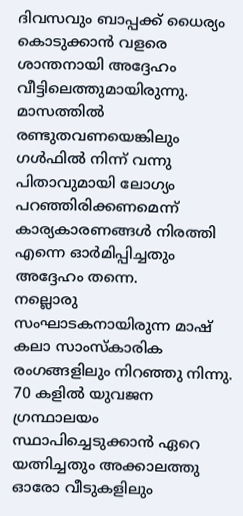ദിവസവും ബാപ്പക്ക് ധൈര്യം കൊടുക്കാൻ വളരെ ശാന്തനായി അദ്ദേഹം വീട്ടിലെത്തുമായിരുന്നു.
മാസത്തിൽ രണ്ടുതവണയെങ്കിലും ഗൾഫിൽ നിന്ന് വന്നു പിതാവുമായി ലോഗ്യം പറഞ്ഞിരിക്കണമെന്ന് കാര്യകാരണങ്ങൾ നിരത്തി എന്നെ ഓർമിപ്പിച്ചതും അദ്ദേഹം തന്നെ.
നല്ലൊരു സംഘാടകനായിരുന്ന മാഷ് കലാ സാംസ്കാരിക രംഗങ്ങളിലും നിറഞ്ഞു നിന്നു. 70 കളിൽ യുവജന ഗ്രന്ഥാലയം സ്ഥാപിച്ചെടുക്കാൻ ഏറെ യത്നിച്ചതും അക്കാലത്തു ഓരോ വീടുകളിലും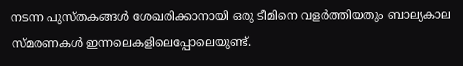നടന്ന പുസ്തകങ്ങൾ ശേഖരിക്കാനായി ഒരു ടീമിനെ വളർത്തിയതും ബാല്യകാല സ്മരണകൾ ഇന്നലെകളിലെപ്പോലെയുണ്ട്.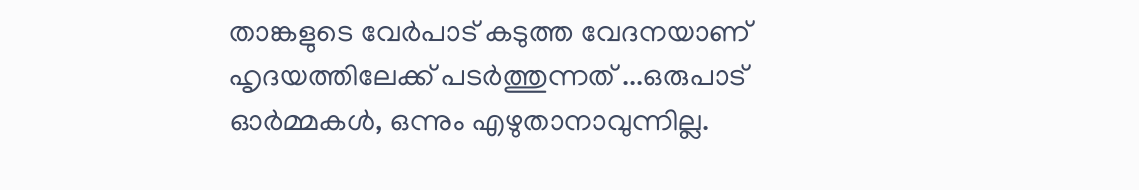താങ്കളുടെ വേർപാട് കടുത്ത വേദനയാണ് ഹൃദയത്തിലേക്ക് പടർത്തുന്നത് ...ഒരുപാട് ഓർമ്മകൾ, ഒന്നും എഴുതാനാവുന്നില്ല.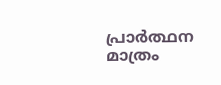പ്രാർത്ഥന മാത്രം